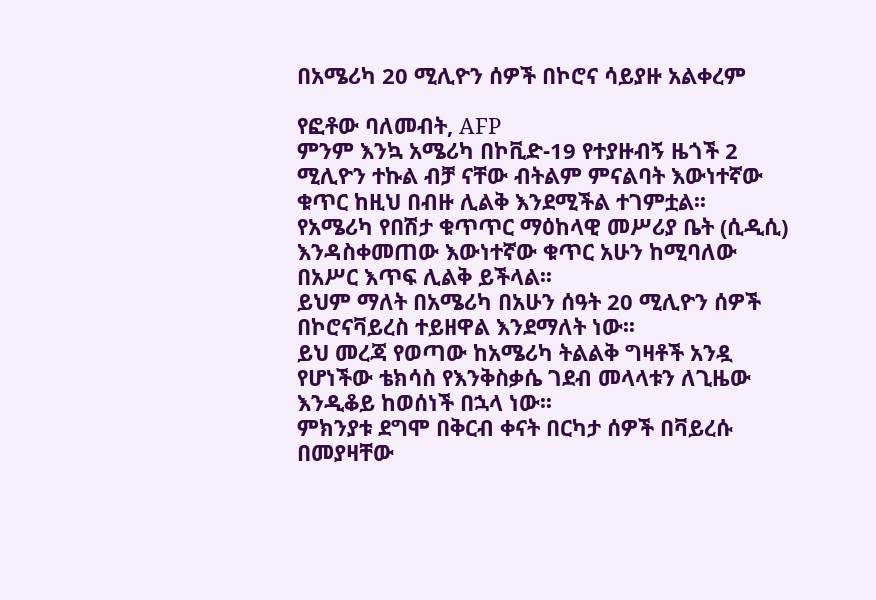በአሜሪካ 20 ሚሊዮን ሰዎች በኮሮና ሳይያዙ አልቀረም

የፎቶው ባለመብት, AFP
ምንም እንኳ አሜሪካ በኮቪድ-19 የተያዙብኝ ዜጎች 2 ሚሊዮን ተኩል ብቻ ናቸው ብትልም ምናልባት እውነተኛው ቁጥር ከዚህ በብዙ ሊልቅ እንደሚችል ተገምቷል፡፡
የአሜሪካ የበሽታ ቁጥጥር ማዕከላዊ መሥሪያ ቤት (ሲዲሲ) እንዳስቀመጠው እውነተኛው ቁጥር አሁን ከሚባለው በአሥር እጥፍ ሊልቅ ይችላል፡፡
ይህም ማለት በአሜሪካ በአሁን ሰዓት 20 ሚሊዮን ሰዎች በኮሮናቫይረስ ተይዘዋል እንደማለት ነው፡፡
ይህ መረጃ የወጣው ከአሜሪካ ትልልቅ ግዛቶች አንዷ የሆነችው ቴክሳስ የእንቅስቃሴ ገደብ መላላቱን ለጊዜው እንዲቆይ ከወሰነች በኋላ ነው፡፡
ምክንያቱ ደግሞ በቅርብ ቀናት በርካታ ሰዎች በቫይረሱ በመያዛቸው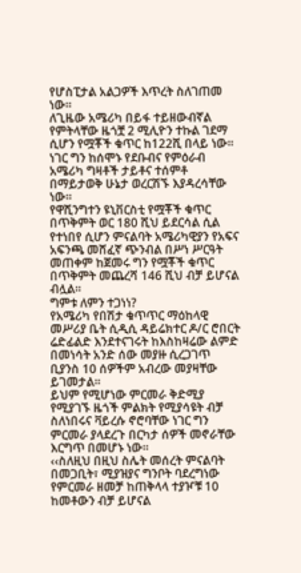የሆስፒታል አልጋዎች እጥረት ስለገጠመ ነው፡፡
ለጊዜው አሜሪካ በይፋ ተይዘውብኛል የምትላቸው ዜጎቿ 2 ሚሊዮን ተኩል ገደማ ሲሆን የሟቾች ቁጥር ከ122ሺ በላይ ነው፡፡
ነገር ግን ከሰሞኑ የደቡብና የምዕራብ አሜሪካ ግዛቶች ታይቶና ተሰምቶ በማይታወቅ ሁኔታ ወረርሽኙ እያዳረሳቸው ነው፡፡
የዋሺንግተን ዩኒቨርስቲ የሟቾች ቁጥር በጥቅምት ወር 180 ሺህ ይደርሳል ሲል የተነበየ ሲሆን ምናልባት አሜሪካዊያን የአፍና አፍንጫ መሸፈኛ ጭንብል በሥነ ሥርዓት መጠቀም ከጀመሩ ግን የሟቾች ቁጥር በጥቅምት መጨረሻ 146 ሺህ ብቻ ይሆናል ብሏል፡፡
ግምቱ ለምን ተጋነነ?
የአሜሪካ የበሽታ ቁጥጥር ማዕከላዊ መሥሪያ ቤት ሲዲሲ ዳይሬክተር ዶ/ር ሮበርት ሬድፊልድ እንደተናገሩት ከእስከዛሬው ልምድ በመነሳት አንድ ሰው መያዙ ሲረጋገጥ ቢያንስ 10 ሰዎችም አብረው መያዛቸው ይገመታል፡፡
ይህም የሚሆነው ምርመራ ቅድሚያ የሚያገኙ ዜጎች ምልክት የሚያሳዩት ብቻ ስለነበሩና ቫይረሱ ኖሮባቸው ነገር ግን ምርመራ ያላደረጉ በርካታ ሰዎች መኖራቸው እርግጥ በመሆኑ ነው፡፡
‹‹ስለዚህ በዚህ ስሌት መሰረት ምናልባት በመጋቢት፣ ሚያዝያና ግንቦት ባደረግነው የምርመራ ዘመቻ ከጠቅላላ ተያዦቹ 10 ከመቶውን ብቻ ይሆናል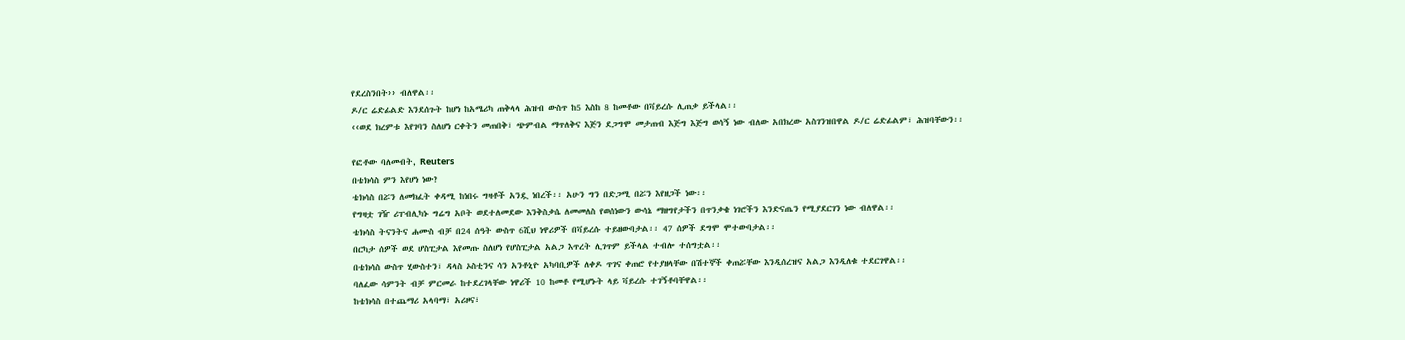የደረስንበት›› ብለዋል፡፡
ዶ/ር ሬድፊልድ እንደሰጉት ከሆነ ከአሜሪካ ጠቅላላ ሕዝብ ውስጥ ከ5 እስከ 8 ከመቶው በቫይረሱ ሊጠቃ ይችላል፡፡
‹‹ወደ ክረምቱ እየገባን ስለሆነ ርቀትን መጠበቅ፣ ጭምብል ማጥለቅና እጅን ደጋግሞ መታጠብ እጅግ እጅግ ወሳኝ ነው ብለው አበክረው አስገንዝበዋል ዶ/ር ሬድፊልም፣ ሕዝባቸውን፡፡

የፎቶው ባለመብት, Reuters
በቴክሳስ ምን እየሆነ ነው?
ቴክሳስ በሯን ለመክፈት ቀዳሚ ከነበሩ ግዛቶች አንዷ ነበረች፡፡ አሁን ግን በድጋሚ በሯን እየዘጋች ነው፡፡
የግዛቷ ገዥ ሪፐብሊካኑ ግሬግ አቦት ወደተለመደው እንቅስቃሴ ለመመለስ የወሰነውን ውሳኔ ማዘግየታችን በጥንቃቄ ነገሮችን እንድናጤን የሚያደርገን ነው ብለዋል፡፡
ቴክሳስ ትናንትና ሐሙስ ብቻ በ24 ሰዓት ውስጥ 6ሺህ ነዋሪዎች በቫይረሱ ተይዘውባታል፡፡ 47 ሰዎች ደግሞ ሞተውባታል፡፡
በርካታ ሰዎች ወደ ሆስፒታል እየመጡ ስለሆነ የሆስፒታል አልጋ እጥረት ሊገጥም ይችላል ተብሎ ተሰግቷል፡፡
በቴክሳስ ውስጥ ሂውስተን፣ ዳላስ ኦስቲንና ሳን አንቶኒዮ አካባቢዎች ለቀዶ ጥገና ቀጠሮ የተያዘላቸው በሽተኞች ቀጠሯቸው እንዲሰረዝና አልጋ እንዲለቁ ተደርገዋል፡፡
ባለፈው ሳምንት ብቻ ምርመራ ከተደረገላቸው ነዋሪች 10 ከመቶ የሚሆኑት ላይ ቫይረሱ ተገኝቶባቸዋል፡፡
ከቴክሳስ በተጨማሪ አላባማ፣ አሪዞና፣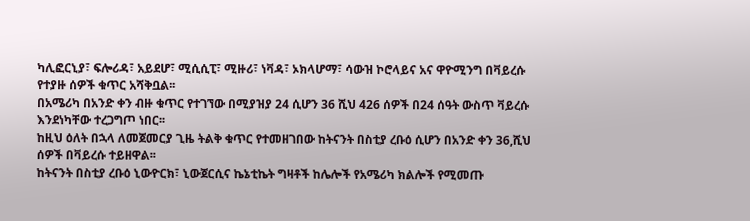ካሊፎርኒያ፣ ፍሎሪዳ፣ አይደሆ፣ ሚሲሲፒ፣ ሚዙሪ፣ ነቫዳ፣ ኦክላሆማ፣ ሳውዝ ኮሮላይና አና ዋዮሚንግ በቫይረሱ የተያዙ ሰዎች ቁጥር አሻቅቧል፡፡
በአሜሪካ በአንድ ቀን ብዙ ቁጥር የተገኘው በሚያዝያ 24 ሲሆን 36 ሺህ 426 ሰዎች በ24 ሰዓት ውስጥ ቫይረሱ እንደነካቸው ተረጋግጦ ነበር፡፡
ከዚህ ዕለት በኋላ ለመጀመርያ ጊዜ ትልቅ ቁጥር የተመዘገበው ከትናንት በስቲያ ረቡዕ ሲሆን በአንድ ቀን 36,ሺህ ሰዎች በቫይረሱ ተይዘዋል፡፡
ከትናንት በስቲያ ረቡዕ ኒውዮርክ፣ ኒውጀርሲና ኬኔቲኬት ግዛቶች ከሌሎች የአሜሪካ ክልሎች የሚመጡ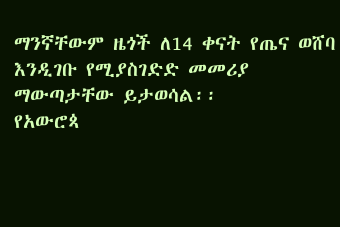ማንኛቸውም ዜጎች ለ14 ቀናት የጤና ወሸባ እንዲገቡ የሚያስገድድ መመሪያ ማውጣታቸው ይታወሳል፡፡
የአውሮጳ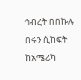ኅብረት በበኩሉ በሩን ሲከፍት ከአሜሪካ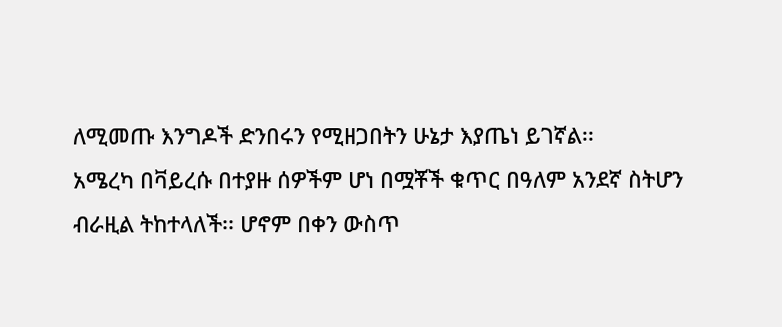ለሚመጡ እንግዶች ድንበሩን የሚዘጋበትን ሁኔታ እያጤነ ይገኛል፡፡
አሜረካ በቫይረሱ በተያዙ ሰዎችም ሆነ በሟቾች ቁጥር በዓለም አንደኛ ስትሆን ብራዚል ትከተላለች፡፡ ሆኖም በቀን ውስጥ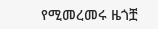የሚመረመሩ ዜጎቿ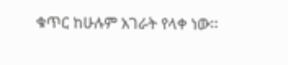ቁጥር ከሁሉም አገራት የላቀ ነው፡፡